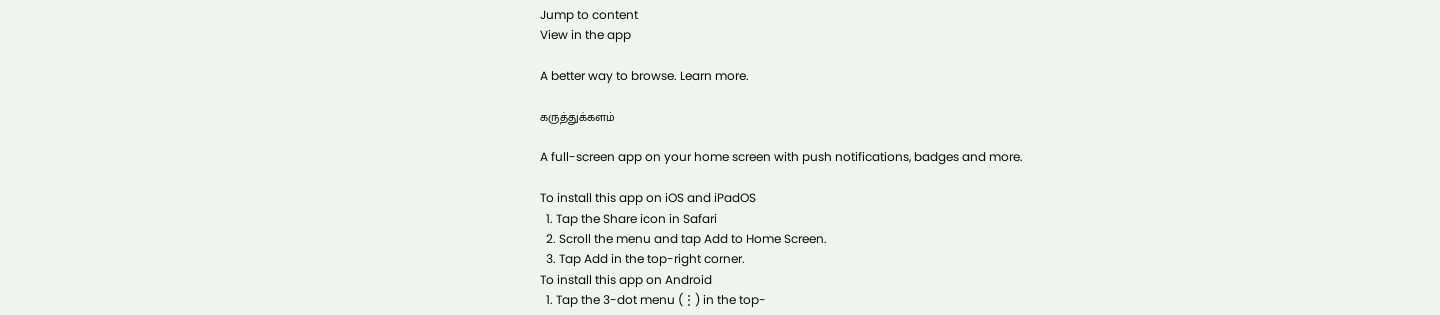Jump to content
View in the app

A better way to browse. Learn more.

கருத்துக்களம்

A full-screen app on your home screen with push notifications, badges and more.

To install this app on iOS and iPadOS
  1. Tap the Share icon in Safari
  2. Scroll the menu and tap Add to Home Screen.
  3. Tap Add in the top-right corner.
To install this app on Android
  1. Tap the 3-dot menu (⋮) in the top-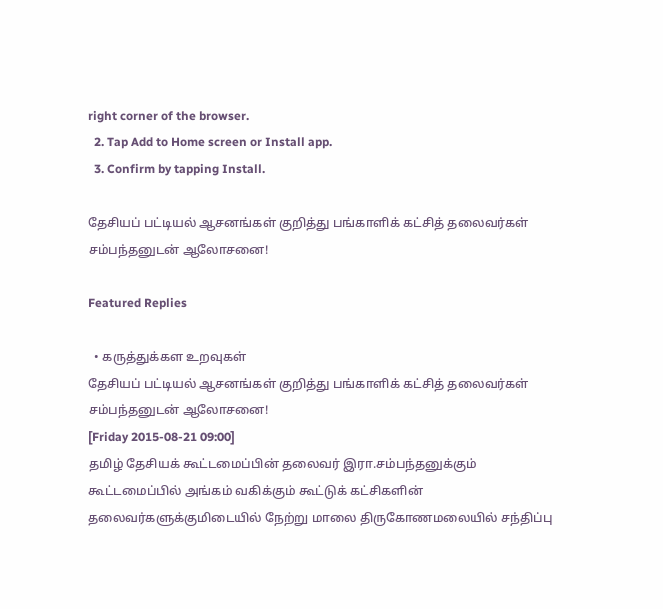right corner of the browser.
  2. Tap Add to Home screen or Install app.
  3. Confirm by tapping Install.

தேசியப் பட்டியல் ஆசனங்கள் குறித்து பங்காளிக் கட்சித் தலைவர்கள் சம்பந்தனுடன் ஆலோசனை!

Featured Replies

  • கருத்துக்கள உறவுகள்
தேசியப் பட்டியல் ஆசனங்கள் குறித்து பங்காளிக் கட்சித் தலைவர்கள் சம்பந்தனுடன் ஆலோசனை!
[Friday 2015-08-21 09:00]
தமிழ் தேசியக் கூட்டமைப்பின் தலைவர் இரா.சம்பந்தனுக்கும் கூட்டமைப்பில் அங்கம் வகிக்கும் கூட்டுக் கட்சிகளின் தலைவர்களுக்குமிடையில் நேற்று மாலை திருகோணமலையில் சந்திப்பு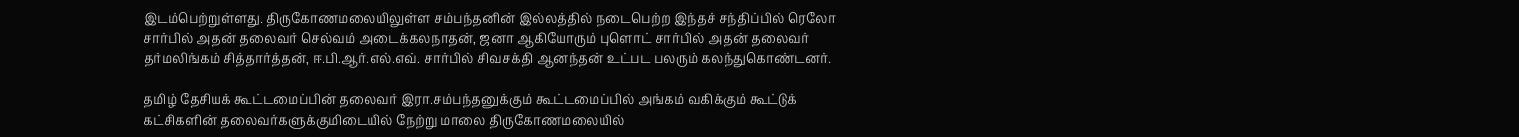இடம்பெற்றுள்ளது. திருகோணமலையிலுள்ள சம்பந்தனின் இல்லத்தில் நடைபெற்ற இந்தச் சந்திப்பில் ரெலோ சார்பில் அதன் தலைவர் செல்வம் அடைக்கலநாதன், ஜனா ஆகியோரும் புளொட் சார்பில் அதன் தலைவர் தர்மலிங்கம் சித்தார்த்தன், ஈ.பி.ஆர்.எல்.எவ். சார்பில் சிவசக்தி ஆனந்தன் உட்பட பலரும் கலந்துகொண்டனர்.

தமிழ் தேசியக் கூட்டமைப்பின் தலைவர் இரா.சம்பந்தனுக்கும் கூட்டமைப்பில் அங்கம் வகிக்கும் கூட்டுக் கட்சிகளின் தலைவர்களுக்குமிடையில் நேற்று மாலை திருகோணமலையில்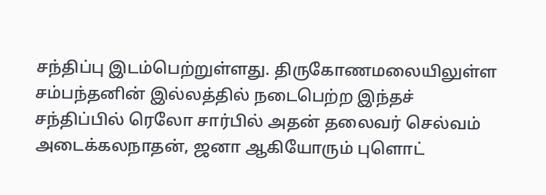சந்திப்பு இடம்பெற்றுள்ளது. திருகோணமலையிலுள்ள சம்பந்தனின் இல்லத்தில் நடைபெற்ற இந்தச் சந்திப்பில் ரெலோ சார்பில் அதன் தலைவர் செல்வம் அடைக்கலநாதன், ஜனா ஆகியோரும் புளொட்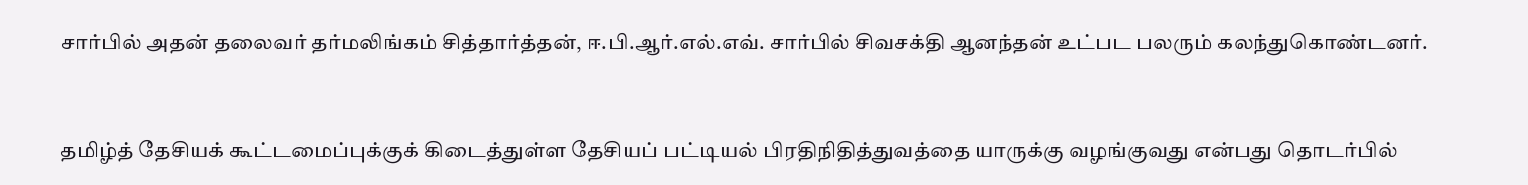சார்பில் அதன் தலைவர் தர்மலிங்கம் சித்தார்த்தன், ஈ.பி.ஆர்.எல்.எவ். சார்பில் சிவசக்தி ஆனந்தன் உட்பட பலரும் கலந்துகொண்டனர்.



தமிழ்த் தேசியக் கூட்டமைப்புக்குக் கிடைத்துள்ள தேசியப் பட்டியல் பிரதிநிதித்துவத்தை யாருக்கு வழங்குவது என்பது தொடர்பில்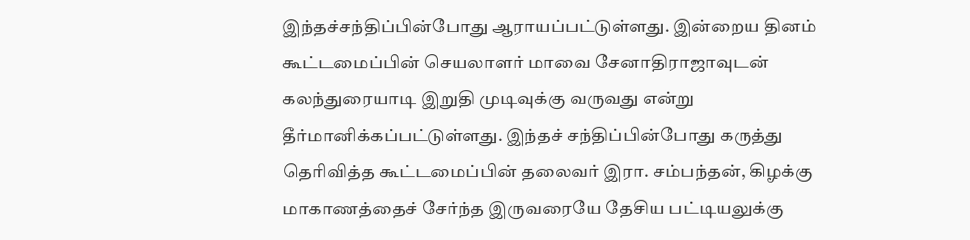இந்தச்சந்திப்பின்போது ஆராயப்பட்டுள்ளது. இன்றைய தினம் கூட்டமைப்பின் செயலாளர் மாவை சேனாதிராஜாவுடன் கலந்துரையாடி இறுதி முடிவுக்கு வருவது என்று தீர்மானிக்கப்பட்டுள்ளது. இந்தச் சந்திப்பின்போது கருத்து தெரிவித்த கூட்டமைப்பின் தலைவர் இரா. சம்பந்தன், கிழக்கு மாகாணத்தைச் சேர்ந்த இருவரையே தேசிய பட்டியலுக்கு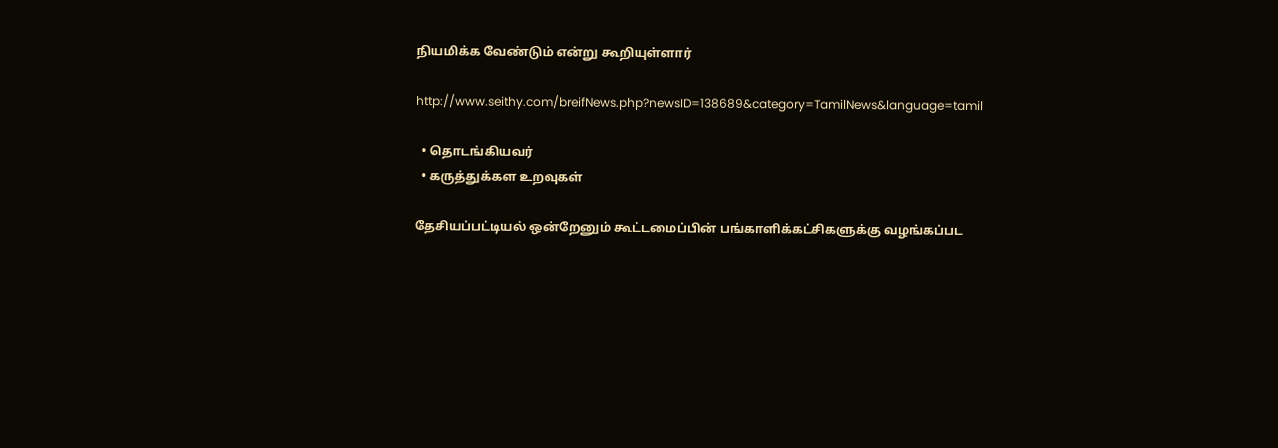நியமிக்க வேண்டும் என்று கூறியுள்ளார்

http://www.seithy.com/breifNews.php?newsID=138689&category=TamilNews&language=tamil

  • தொடங்கியவர்
  • கருத்துக்கள உறவுகள்

தேசியப்பட்டியல் ஒன்றேனும் கூட்டமைப்பின் பங்காளிக்கட்சிகளுக்கு வழங்கப்பட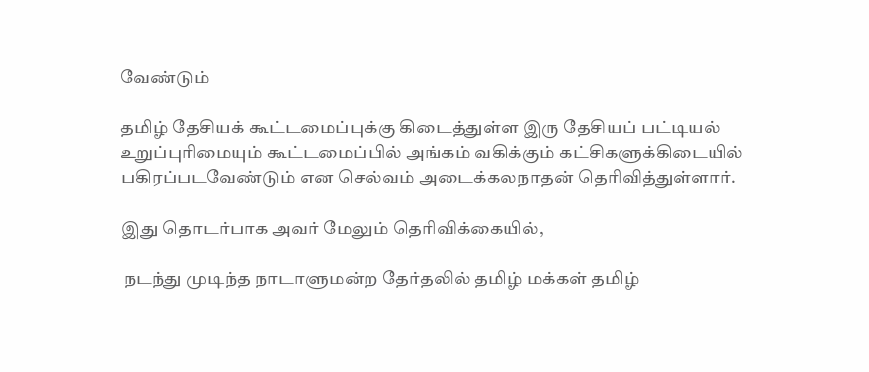வேண்டும்

தமிழ் தேசியக் கூட்டமைப்புக்கு கிடைத்துள்ள இரு தேசியப் பட்டியல் உறுப்புரிமையும் கூட்டமைப்பில் அங்கம் வகிக்கும் கட்சிகளுக்கிடையில் பகிரப்படவேண்டும் என செல்வம் அடைக்கலநாதன் தெரிவித்துள்ளார்.

இது தொடர்பாக அவர் மேலும் தெரிவிக்கையில்,

 நடந்து முடிந்த நாடாளுமன்ற தேர்தலில் தமிழ் மக்கள் தமிழ்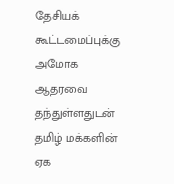தேசியக் கூட்டமைப்புக்கு அமோக ஆதரவை தந்துள்ளதுடன் தமிழ் மக்களின் ஏக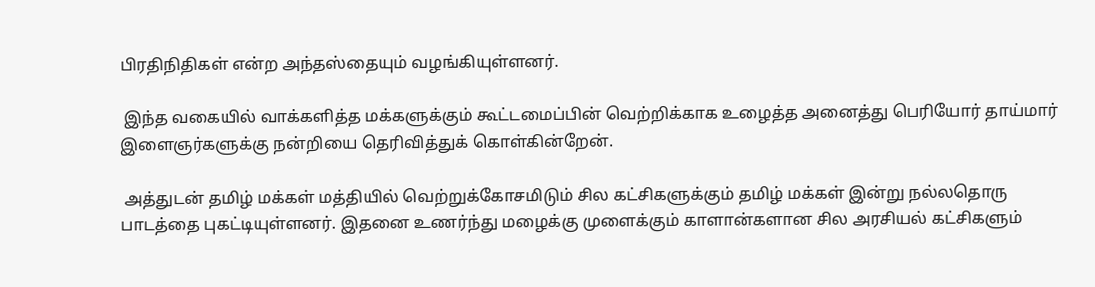பிரதிநிதிகள் என்ற அந்தஸ்தையும் வழங்கியுள்ளனர்.

 இந்த வகையில் வாக்களித்த மக்களுக்கும் கூட்டமைப்பின் வெற்றிக்காக உழைத்த அனைத்து பெரியோர் தாய்மார் இளைஞர்களுக்கு நன்றியை தெரிவித்துக் கொள்கின்றேன்.

 அத்துடன் தமிழ் மக்கள் மத்தியில் வெற்றுக்கோசமிடும் சில கட்சிகளுக்கும் தமிழ் மக்கள் இன்று நல்லதொரு பாடத்தை புகட்டியுள்ளனர். இதனை உணர்ந்து மழைக்கு முளைக்கும் காளான்களான சில அரசியல் கட்சிகளும்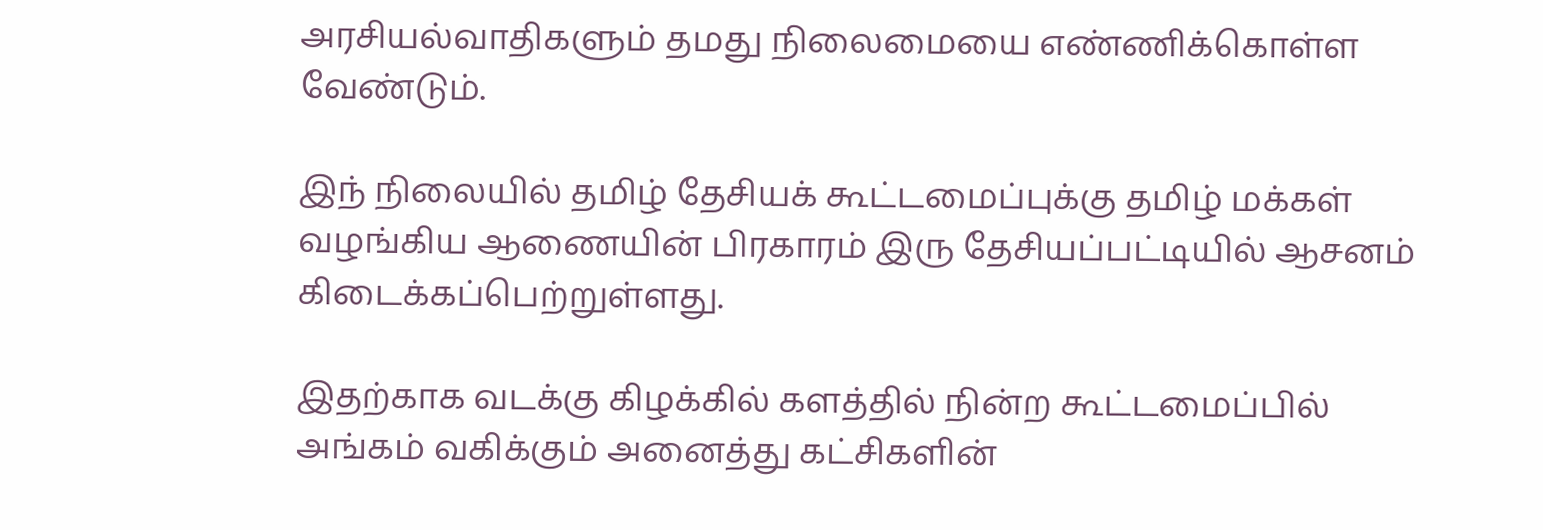அரசியல்வாதிகளும் தமது நிலைமையை எண்ணிக்கொள்ள வேண்டும்.

இந் நிலையில் தமிழ் தேசியக் கூட்டமைப்புக்கு தமிழ் மக்கள் வழங்கிய ஆணையின் பிரகாரம் இரு தேசியப்பட்டியில் ஆசனம் கிடைக்கப்பெற்றுள்ளது.

இதற்காக வடக்கு கிழக்கில் களத்தில் நின்ற கூட்டமைப்பில் அங்கம் வகிக்கும் அனைத்து கட்சிகளின்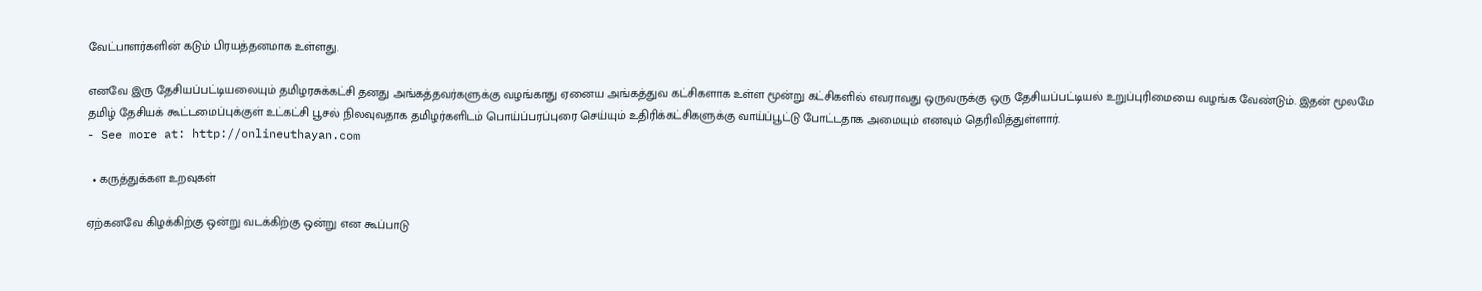வேட்பாளர்களின் கடும் பிரயத்தனமாக உள்ளது.

எனவே இரு தேசியப்பட்டியலையும் தமிழரசுக்கட்சி தனது அங்கத்தவர்களுக்கு வழங்காது ஏனைய அங்கத்துவ கட்சிகளாக உள்ள மூன்று கட்சிகளில் எவராவது ஒருவருக்கு ஒரு தேசியப்பட்டியல் உறுப்புரிமையை வழங்க வேண்டும். இதன் மூலமே தமிழ் தேசியக் கூட்டமைப்புக்குள் உட்கட்சி பூசல் நிலவுவதாக தமிழர்களிடம் பொய்ப்பரப்புரை செய்யும் உதிரிக்கட்சிகளுக்கு வாய்ப்பூட்டு போட்டதாக அமையும் எனவும் தெரிவித்துள்ளார்.
- See more at: http://onlineuthayan.com

  • கருத்துக்கள உறவுகள்

ஏற்கனவே கிழக்கிற்கு ஒன்று வடக்கிற்கு ஒன்று என கூப்பாடு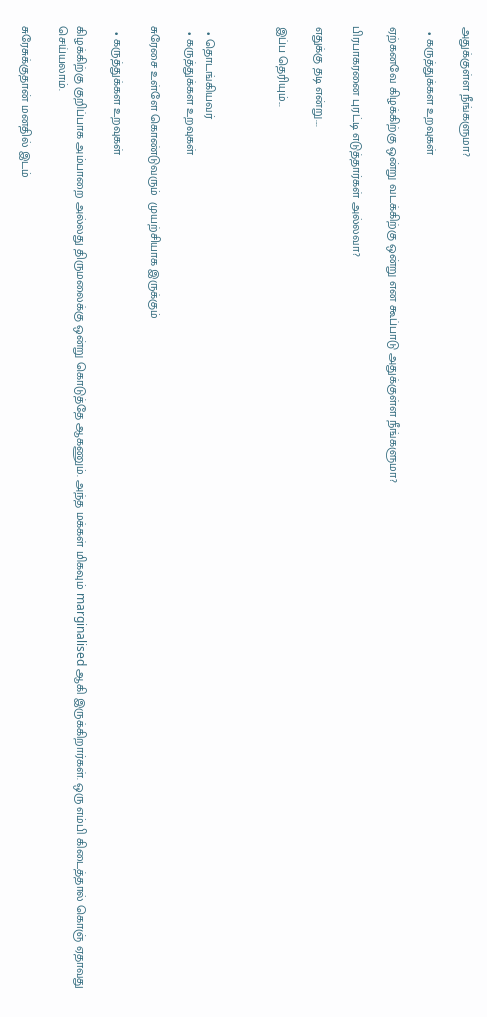அதுக்குள்ள நீங்களுமா?

  • கருத்துக்கள உறவுகள்

ஏற்கனவே கிழக்கிற்கு ஒன்று வடக்கிற்கு ஒன்று என கூப்பாடு அதுக்குள்ள நீங்களுமா?

பிரபாகரனை புரட்டி எடுத்தார்கள் அல்லவா?

எதுக்கு தடி என்று....

இப்ப தெரியும்...



  • தொடங்கியவர்
  • கருத்துக்கள உறவுகள்

சுரேசை உள்ளே கொண்டுவரும்  முயற்சியாக இருக்கும்

  • கருத்துக்கள உறவுகள்

கிழக்கிற்கு குறிப்பாக அம்பாறை அல்லது திருமலைக்கு ஒன்று கொடுத்தே ஆகணும். அந்த மக்கள் மிகவும் marginalised ஆகி இருக்கிறார்கள். ஒரு எம்பி கிடைத்தால் கொஞ் ஏதாவது செய்யலாம்.

சுரேசுக்குதான் மனதில் இடம்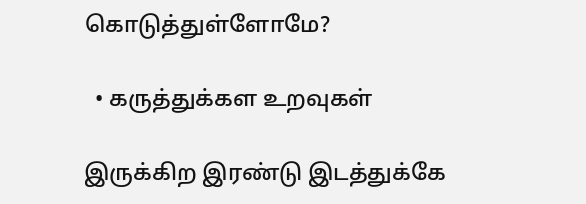கொடுத்துள்ளோமே?

  • கருத்துக்கள உறவுகள்

இருக்கிற இரண்டு இடத்துக்கே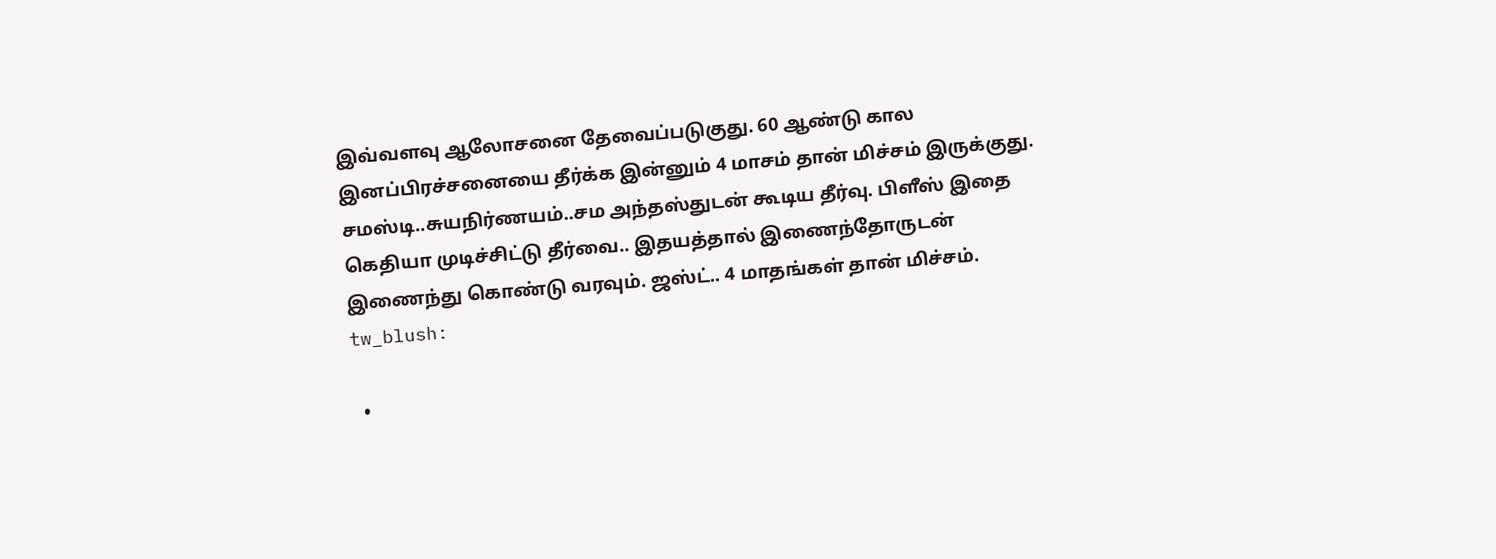இவ்வளவு ஆலோசனை தேவைப்படுகுது. 60 ஆண்டு கால இனப்பிரச்சனையை தீர்க்க இன்னும் 4 மாசம் தான் மிச்சம் இருக்குது. சமஸ்டி..சுயநிர்ணயம்..சம அந்தஸ்துடன் கூடிய தீர்வு. பிளீஸ் இதை கெதியா முடிச்சிட்டு தீர்வை.. இதயத்தால் இணைந்தோருடன் இணைந்து கொண்டு வரவும். ஜஸ்ட்.. 4 மாதங்கள் தான் மிச்சம். tw_blush:

  •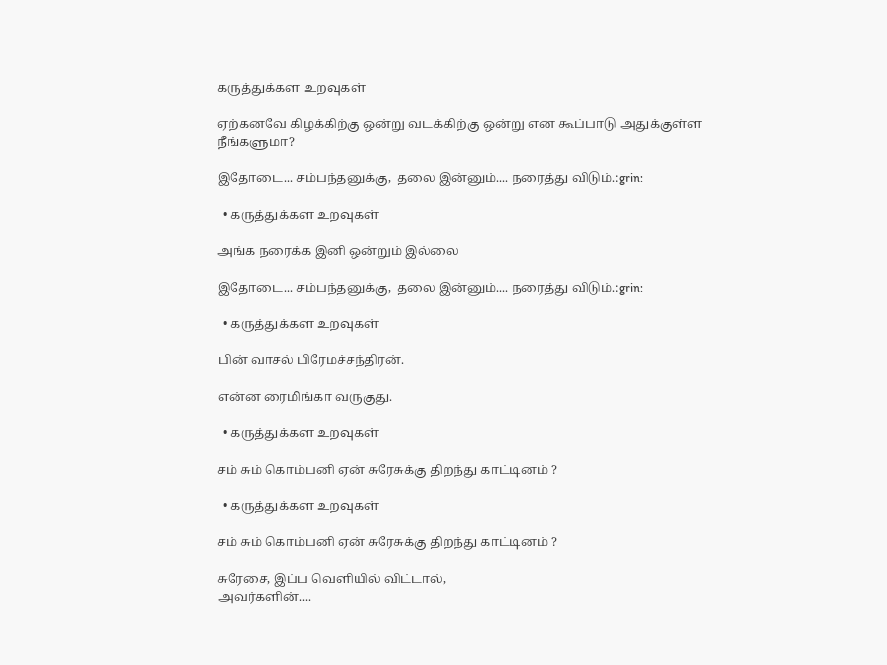கருத்துக்கள உறவுகள்

ஏற்கனவே கிழக்கிற்கு ஒன்று வடக்கிற்கு ஒன்று என கூப்பாடு அதுக்குள்ள நீங்களுமா?

இதோடை... சம்பந்தனுக்கு,  தலை இன்னும்.... நரைத்து விடும்.:grin:

  • கருத்துக்கள உறவுகள்

அங்க நரைக்க இனி ஒன்றும் இல்லை

இதோடை... சம்பந்தனுக்கு,  தலை இன்னும்.... நரைத்து விடும்.:grin:

  • கருத்துக்கள உறவுகள்

பின் வாசல் பிரேமச்சந்திரன்.

என்ன ரைமிங்கா வருகுது.

  • கருத்துக்கள உறவுகள்

சம் சும் கொம்பனி ஏன் சுரேசுக்கு திறந்து காட்டினம் ?

  • கருத்துக்கள உறவுகள்

சம் சும் கொம்பனி ஏன் சுரேசுக்கு திறந்து காட்டினம் ?

சுரேசை, இப்ப வெளியில் விட்டால்,
அவர்களின்....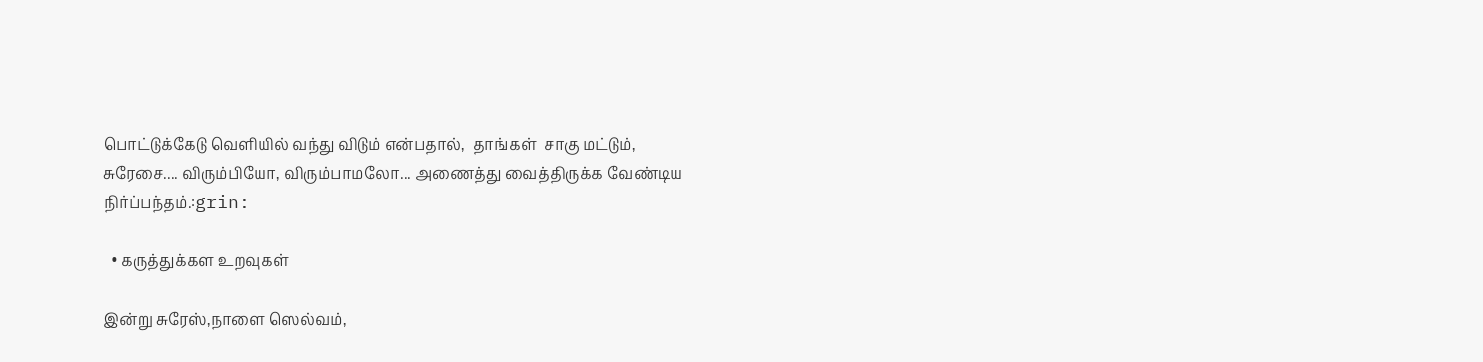பொட்டுக்கேடு வெளியில் வந்து விடும் என்பதால்,  தாங்கள்  சாகு மட்டும்,
சுரேசை.... விரும்பியோ, விரும்பாமலோ... அணைத்து வைத்திருக்க வேண்டிய நிர்ப்பந்தம்.:grin:

  • கருத்துக்கள உறவுகள்

இன்று சுரேஸ்,நாளை ஸெல்வம்,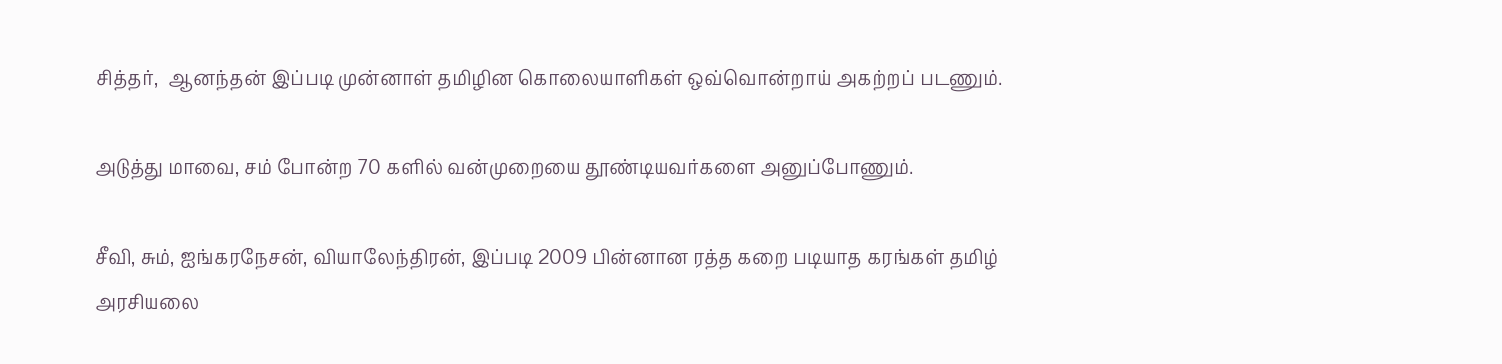சித்தர்,  ஆனந்தன் இப்படி முன்னாள் தமிழின கொலையாளிகள் ஒவ்வொன்றாய் அகற்றப் படணும்.

அடுத்து மாவை, சம் போன்ற 70 களில் வன்முறையை தூண்டியவர்களை அனுப்போணும்.

சீவி, சும், ஐங்கரநேசன், வியாலேந்திரன், இப்படி 2009 பின்னான ரத்த கறை படியாத கரங்கள் தமிழ் அரசியலை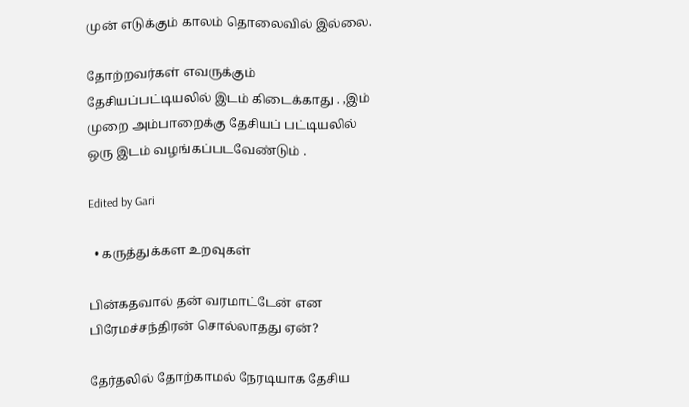முன் எடுக்கும் காலம் தொலைவில் இல்லை.

தோற்றவர்கள் எவருக்கும் தேசியப்பட்டியலில் இடம் கிடைக்காது . ,இம் முறை அம்பாறைக்கு தேசியப் பட்டியலில் ஒரு இடம் வழங்கப்படவேண்டும் .

Edited by Gari

  • கருத்துக்கள உறவுகள்

பின்கதவால் தன் வரமாட்டேன் என பிரேமச்சந்திரன் சொல்லாதது ஏன்?

தேர்தலில் தோற்காமல் நேரடியாக தேசிய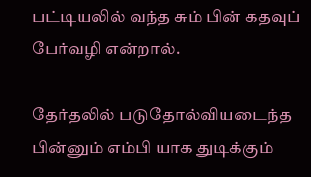பட்டியலில் வந்த சும் பின் கதவுப் பேர்வழி என்றால்.

தேர்தலில் படுதோல்வியடைந்த பின்னும் எம்பி யாக துடிக்கும்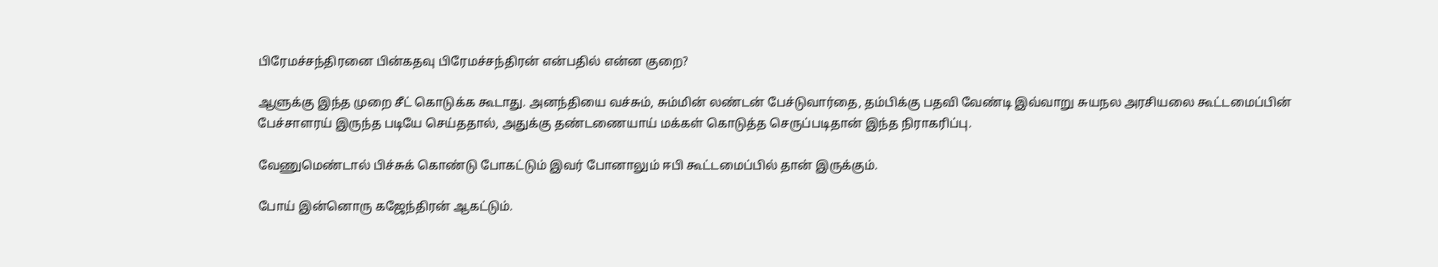பிரேமச்சந்திரனை பின்கதவு பிரேமச்சந்திரன் என்பதில் என்ன குறை?

ஆளுக்கு இந்த முறை சீட் கொடுக்க கூடாது. அனந்தியை வச்சும், சும்மின் லண்டன் பேச்டுவார்தை, தம்பிக்கு பதவி வேண்டி இவ்வாறு சுயநல அரசியலை கூட்டமைப்பின் பேச்சாளரய் இருந்த படியே செய்ததால், அதுக்கு தண்டணையாய் மக்கள் கொடுத்த செருப்படிதான் இந்த நிராகரிப்பு.

வேணுமெண்டால் பிச்சுக் கொண்டு போகட்டும் இவர் போனாலும் ஈபி கூட்டமைப்பில் தான் இருக்கும்.

போய் இன்னொரு கஜேந்திரன் ஆகட்டும்.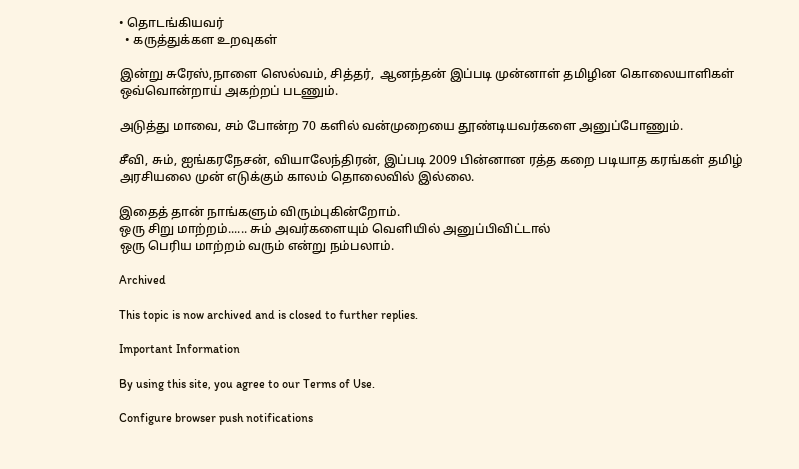• தொடங்கியவர்
  • கருத்துக்கள உறவுகள்

இன்று சுரேஸ்,நாளை ஸெல்வம், சித்தர்,  ஆனந்தன் இப்படி முன்னாள் தமிழின கொலையாளிகள் ஒவ்வொன்றாய் அகற்றப் படணும்.

அடுத்து மாவை, சம் போன்ற 70 களில் வன்முறையை தூண்டியவர்களை அனுப்போணும்.

சீவி, சும், ஐங்கரநேசன், வியாலேந்திரன், இப்படி 2009 பின்னான ரத்த கறை படியாத கரங்கள் தமிழ் அரசியலை முன் எடுக்கும் காலம் தொலைவில் இல்லை.

இதைத் தான் நாங்களும் விரும்புகின்றோம்.
ஒரு சிறு மாற்றம்...... சும் அவர்களையும் வெளியில் அனுப்பிவிட்டால்
ஒரு பெரிய மாற்றம் வரும் என்று நம்பலாம்.

Archived

This topic is now archived and is closed to further replies.

Important Information

By using this site, you agree to our Terms of Use.

Configure browser push notifications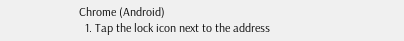Chrome (Android)
  1. Tap the lock icon next to the address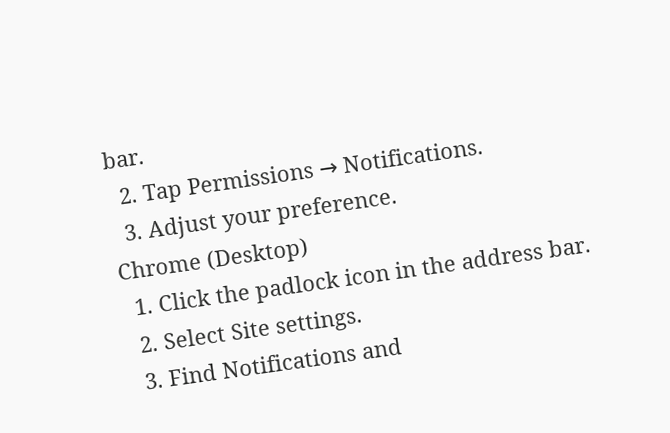bar.
  2. Tap Permissions → Notifications.
  3. Adjust your preference.
Chrome (Desktop)
  1. Click the padlock icon in the address bar.
  2. Select Site settings.
  3. Find Notifications and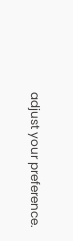adjust your preference.